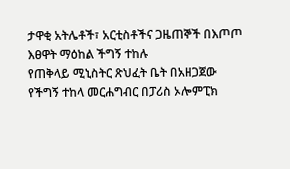ታዋቂ አትሌቶች፣ አርቲስቶችና ጋዜጠኞች በእጦጦ እፀዋት ማዕከል ችግኝ ተከሉ
የጠቅላይ ሚኒስትር ጽህፈት ቤት በአዘጋጀው የችግኝ ተከላ መርሐግብር በፓሪስ ኦሎምፒክ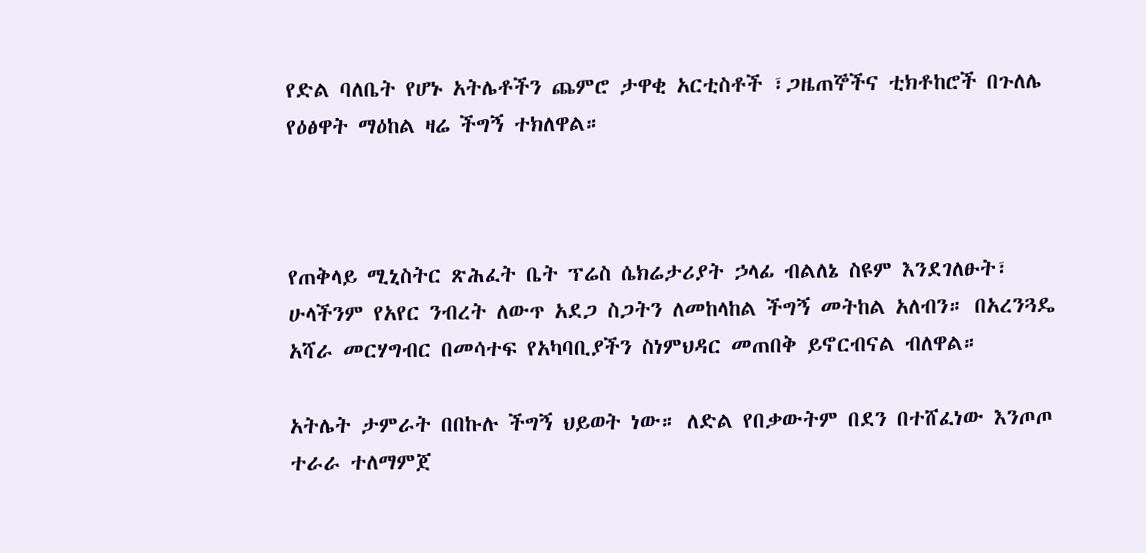የድል ባለቤት የሆኑ አትሌቶችን ጨምሮ ታዋቂ አርቲስቶች ፣ጋዜጠኞችና ቲክቶከሮች በጉለሌ የዕፅዋት ማዕከል ዛሬ ችግኝ ተክለዋል።



የጠቅላይ ሚኒስትር ጽሕፈት ቤት ፕሬስ ሴክሬታሪያት ኃላፊ ብልለኔ ስዩም እንደገለፁት፣ ሁላችንም የአየር ንብረት ለውጥ አደጋ ስጋትን ለመከላከል ችግኝ መትከል አለብን። በአረንጓዴ አሻራ መርሃግብር በመሳተፍ የአካባቢያችን ስነምህዳር መጠበቅ ይኖርብናል ብለዋል።

አትሌት ታምራት በበኩሉ ችግኝ ህይወት ነው። ለድል የበቃውትም በደን በተሸፈነው እንጦጦ ተራራ ተለማምጀ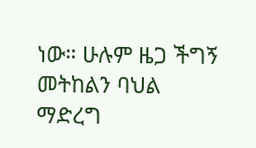ነው። ሁሉም ዜጋ ችግኝ መትከልን ባህል ማድረግ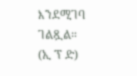እንደሚገባ ገልጿል።
(ኢ ፕ ድ)